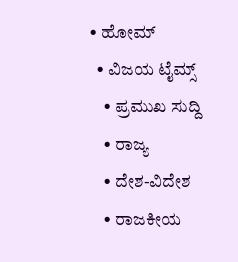• ಹೋಮ್
  • ವಿಜಯ ಟೈಮ್ಸ್‌
    • ಪ್ರಮುಖ ಸುದ್ದಿ
    • ರಾಜ್ಯ
    • ದೇಶ-ವಿದೇಶ
    • ರಾಜಕೀಯ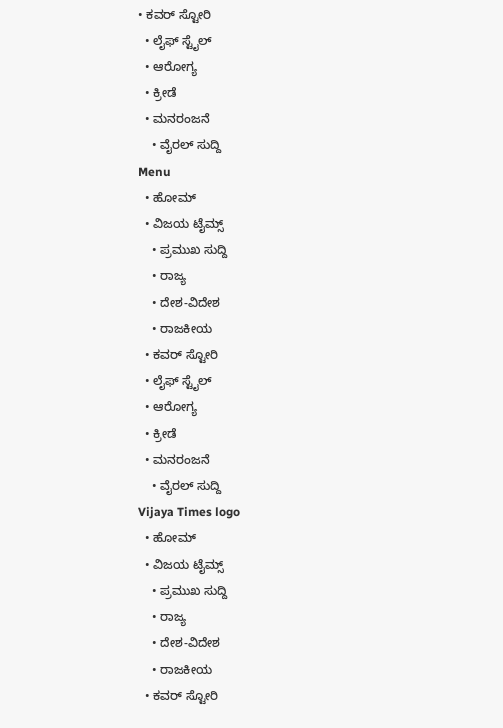• ಕವರ್‌ ಸ್ಟೋರಿ
  • ಲೈಫ್ ಸ್ಟೈಲ್
  • ಆರೋಗ್ಯ
  • ಕ್ರೀಡೆ
  • ಮನರಂಜನೆ
    • ವೈರಲ್ ಸುದ್ದಿ
Menu
  • ಹೋಮ್
  • ವಿಜಯ ಟೈಮ್ಸ್‌
    • ಪ್ರಮುಖ ಸುದ್ದಿ
    • ರಾಜ್ಯ
    • ದೇಶ-ವಿದೇಶ
    • ರಾಜಕೀಯ
  • ಕವರ್‌ ಸ್ಟೋರಿ
  • ಲೈಫ್ ಸ್ಟೈಲ್
  • ಆರೋಗ್ಯ
  • ಕ್ರೀಡೆ
  • ಮನರಂಜನೆ
    • ವೈರಲ್ ಸುದ್ದಿ
Vijaya Times logo
  • ಹೋಮ್
  • ವಿಜಯ ಟೈಮ್ಸ್‌
    • ಪ್ರಮುಖ ಸುದ್ದಿ
    • ರಾಜ್ಯ
    • ದೇಶ-ವಿದೇಶ
    • ರಾಜಕೀಯ
  • ಕವರ್‌ ಸ್ಟೋರಿ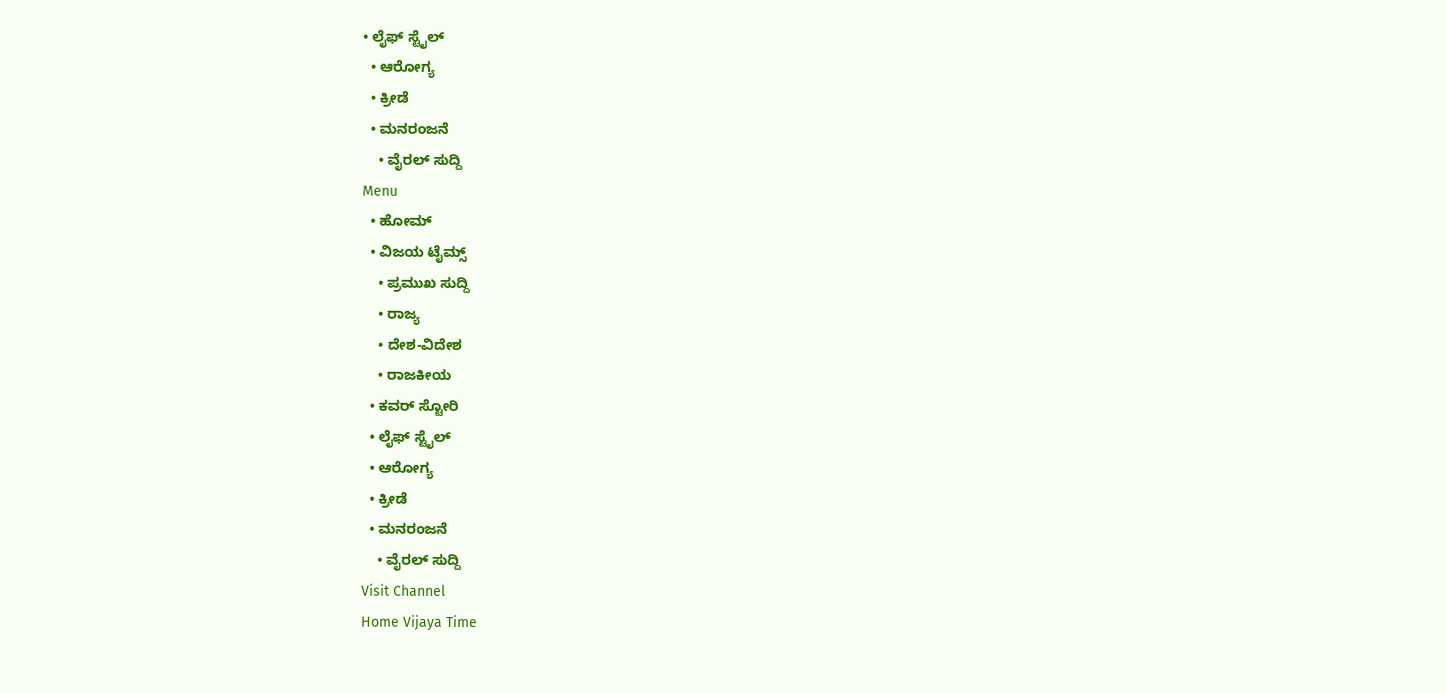• ಲೈಫ್ ಸ್ಟೈಲ್
  • ಆರೋಗ್ಯ
  • ಕ್ರೀಡೆ
  • ಮನರಂಜನೆ
    • ವೈರಲ್ ಸುದ್ದಿ
Menu
  • ಹೋಮ್
  • ವಿಜಯ ಟೈಮ್ಸ್‌
    • ಪ್ರಮುಖ ಸುದ್ದಿ
    • ರಾಜ್ಯ
    • ದೇಶ-ವಿದೇಶ
    • ರಾಜಕೀಯ
  • ಕವರ್‌ ಸ್ಟೋರಿ
  • ಲೈಫ್ ಸ್ಟೈಲ್
  • ಆರೋಗ್ಯ
  • ಕ್ರೀಡೆ
  • ಮನರಂಜನೆ
    • ವೈರಲ್ ಸುದ್ದಿ
Visit Channel
Home Vijaya Time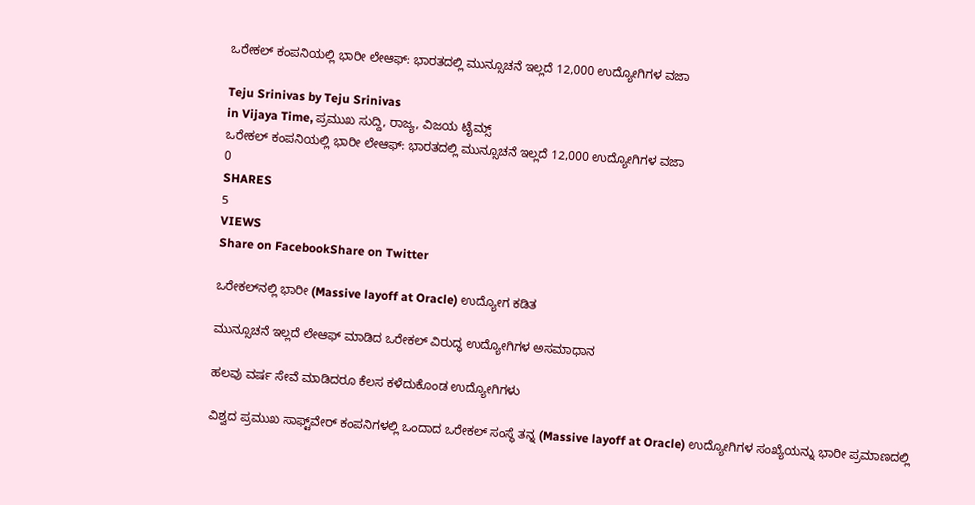ಒರೇಕಲ್ ಕಂಪನಿಯಲ್ಲಿ ಭಾರೀ ಲೇಆಫ್: ಭಾರತದಲ್ಲಿ ಮುನ್ಸೂಚನೆ ಇಲ್ಲದೆ 12,000 ಉದ್ಯೋಗಿಗಳ ವಜಾ

Teju Srinivas by Teju Srinivas
in Vijaya Time, ಪ್ರಮುಖ ಸುದ್ದಿ, ರಾಜ್ಯ, ವಿಜಯ ಟೈಮ್ಸ್‌
ಒರೇಕಲ್ ಕಂಪನಿಯಲ್ಲಿ ಭಾರೀ ಲೇಆಫ್: ಭಾರತದಲ್ಲಿ ಮುನ್ಸೂಚನೆ ಇಲ್ಲದೆ 12,000 ಉದ್ಯೋಗಿಗಳ ವಜಾ
0
SHARES
5
VIEWS
Share on FacebookShare on Twitter

ಒರೇಕಲ್‌ನಲ್ಲಿ ಭಾರೀ (Massive layoff at Oracle) ಉದ್ಯೋಗ ಕಡಿತ

ಮುನ್ಸೂಚನೆ ಇಲ್ಲದೆ ಲೇಆಫ್ ಮಾಡಿದ ಒರೇಕಲ್ ವಿರುದ್ಧ ಉದ್ಯೋಗಿಗಳ ಅಸಮಾಧಾನ

ಹಲವು ವರ್ಷ ಸೇವೆ ಮಾಡಿದರೂ ಕೆಲಸ ಕಳೆದುಕೊಂಡ ಉದ್ಯೋಗಿಗಳು

ವಿಶ್ವದ ಪ್ರಮುಖ ಸಾಫ್ಟ್‌ವೇರ್ ಕಂಪನಿಗಳಲ್ಲಿ ಒಂದಾದ ಒರೇಕಲ್ ಸಂಸ್ಥೆ ತನ್ನ (Massive layoff at Oracle) ಉದ್ಯೋಗಿಗಳ ಸಂಖ್ಯೆಯನ್ನು ಭಾರೀ ಪ್ರಮಾಣದಲ್ಲಿ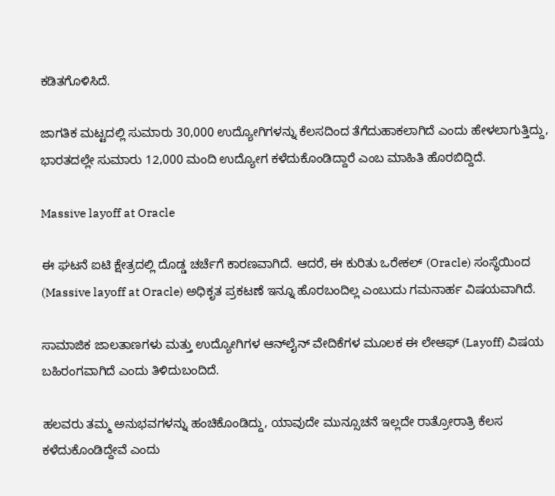ಕಡಿತಗೊಳಿಸಿದೆ.

ಜಾಗತಿಕ ಮಟ್ಟದಲ್ಲಿ ಸುಮಾರು 30,000 ಉದ್ಯೋಗಿಗಳನ್ನು ಕೆಲಸದಿಂದ ತೆಗೆದುಹಾಕಲಾಗಿದೆ ಎಂದು ಹೇಳಲಾಗುತ್ತಿದ್ದು, ಭಾರತದಲ್ಲೇ ಸುಮಾರು 12,000 ಮಂದಿ ಉದ್ಯೋಗ ಕಳೆದುಕೊಂಡಿದ್ದಾರೆ ಎಂಬ ಮಾಹಿತಿ ಹೊರಬಿದ್ದಿದೆ.

Massive layoff at Oracle

ಈ ಘಟನೆ ಐಟಿ ಕ್ಷೇತ್ರದಲ್ಲಿ ದೊಡ್ಡ ಚರ್ಚೆಗೆ ಕಾರಣವಾಗಿದೆ. ಆದರೆ, ಈ ಕುರಿತು ಒರೇಕಲ್ (Oracle) ಸಂಸ್ಥೆಯಿಂದ (Massive layoff at Oracle) ಅಧಿಕೃತ ಪ್ರಕಟಣೆ ಇನ್ನೂ ಹೊರಬಂದಿಲ್ಲ ಎಂಬುದು ಗಮನಾರ್ಹ ವಿಷಯವಾಗಿದೆ.

ಸಾಮಾಜಿಕ ಜಾಲತಾಣಗಳು ಮತ್ತು ಉದ್ಯೋಗಿಗಳ ಆನ್‌ಲೈನ್ ವೇದಿಕೆಗಳ ಮೂಲಕ ಈ ಲೇಆಫ್ (Layoff) ವಿಷಯ ಬಹಿರಂಗವಾಗಿದೆ ಎಂದು ತಿಳಿದುಬಂದಿದೆ.

ಹಲವರು ತಮ್ಮ ಅನುಭವಗಳನ್ನು ಹಂಚಿಕೊಂಡಿದ್ದು, ಯಾವುದೇ ಮುನ್ಸೂಚನೆ ಇಲ್ಲದೇ ರಾತ್ರೋರಾತ್ರಿ ಕೆಲಸ ಕಳೆದುಕೊಂಡಿದ್ದೇವೆ ಎಂದು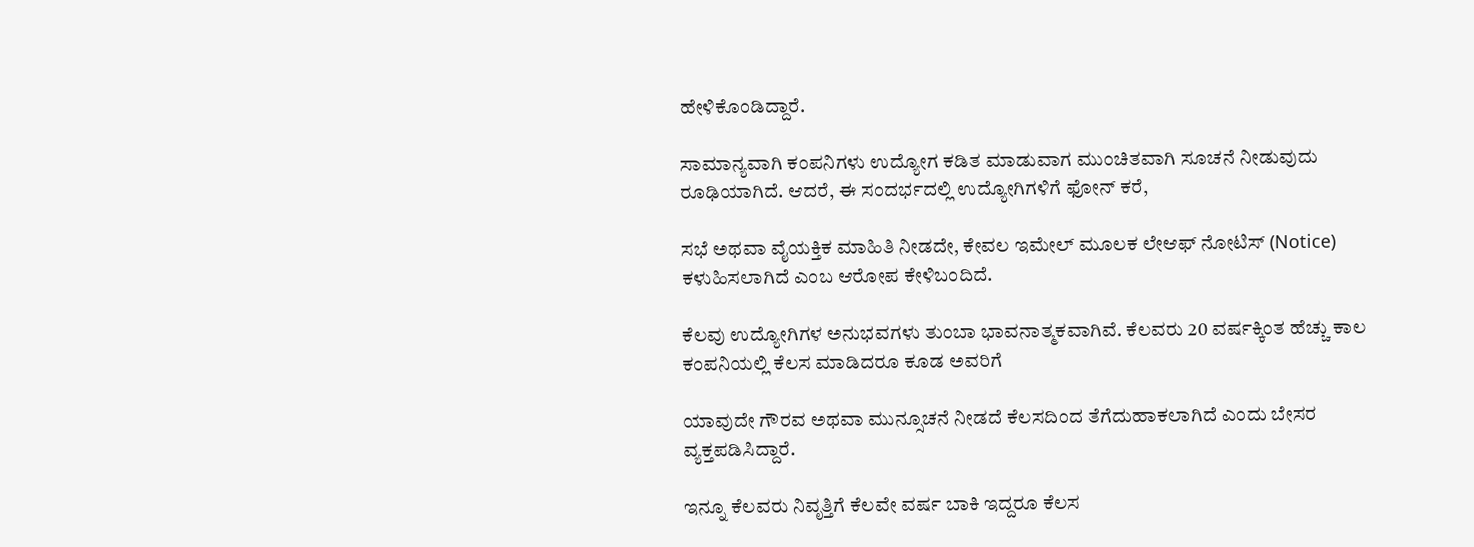ಹೇಳಿಕೊಂಡಿದ್ದಾರೆ.

ಸಾಮಾನ್ಯವಾಗಿ ಕಂಪನಿಗಳು ಉದ್ಯೋಗ ಕಡಿತ ಮಾಡುವಾಗ ಮುಂಚಿತವಾಗಿ ಸೂಚನೆ ನೀಡುವುದು ರೂಢಿಯಾಗಿದೆ. ಆದರೆ, ಈ ಸಂದರ್ಭದಲ್ಲಿ ಉದ್ಯೋಗಿಗಳಿಗೆ ಫೋನ್ ಕರೆ,

ಸಭೆ ಅಥವಾ ವೈಯಕ್ತಿಕ ಮಾಹಿತಿ ನೀಡದೇ, ಕೇವಲ ಇಮೇಲ್ ಮೂಲಕ ಲೇಆಫ್ ನೋಟಿಸ್ (Notice) ಕಳುಹಿಸಲಾಗಿದೆ ಎಂಬ ಆರೋಪ ಕೇಳಿಬಂದಿದೆ.

ಕೆಲವು ಉದ್ಯೋಗಿಗಳ ಅನುಭವಗಳು ತುಂಬಾ ಭಾವನಾತ್ಮಕವಾಗಿವೆ. ಕೆಲವರು 20 ವರ್ಷಕ್ಕಿಂತ ಹೆಚ್ಚು ಕಾಲ ಕಂಪನಿಯಲ್ಲಿ ಕೆಲಸ ಮಾಡಿದರೂ ಕೂಡ ಅವರಿಗೆ

ಯಾವುದೇ ಗೌರವ ಅಥವಾ ಮುನ್ಸೂಚನೆ ನೀಡದೆ ಕೆಲಸದಿಂದ ತೆಗೆದುಹಾಕಲಾಗಿದೆ ಎಂದು ಬೇಸರ ವ್ಯಕ್ತಪಡಿಸಿದ್ದಾರೆ.

ಇನ್ನೂ ಕೆಲವರು ನಿವೃತ್ತಿಗೆ ಕೆಲವೇ ವರ್ಷ ಬಾಕಿ ಇದ್ದರೂ ಕೆಲಸ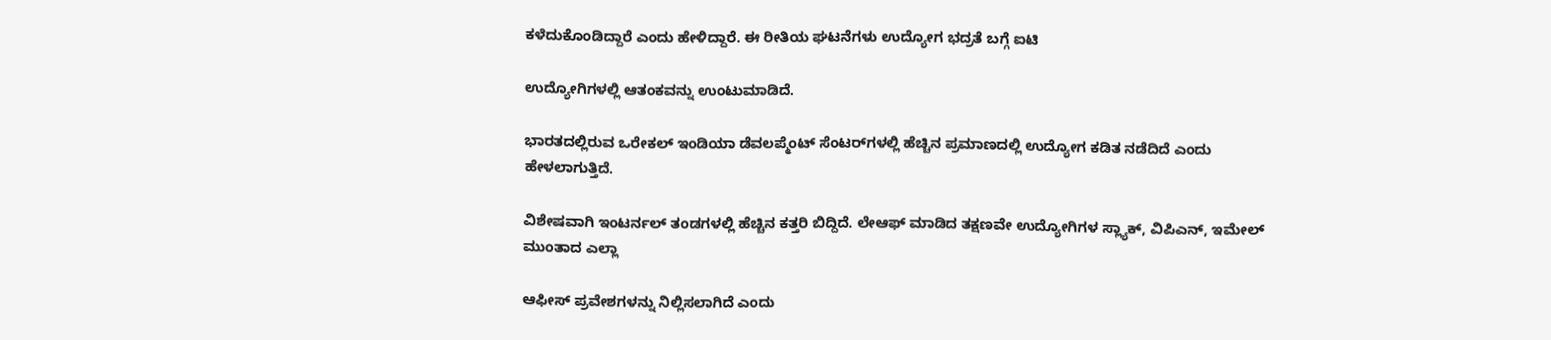ಕಳೆದುಕೊಂಡಿದ್ದಾರೆ ಎಂದು ಹೇಳಿದ್ದಾರೆ. ಈ ರೀತಿಯ ಘಟನೆಗಳು ಉದ್ಯೋಗ ಭದ್ರತೆ ಬಗ್ಗೆ ಐಟಿ

ಉದ್ಯೋಗಿಗಳಲ್ಲಿ ಆತಂಕವನ್ನು ಉಂಟುಮಾಡಿದೆ.

ಭಾರತದಲ್ಲಿರುವ ಒರೇಕಲ್ ಇಂಡಿಯಾ ಡೆವಲಪ್ಮೆಂಟ್ ಸೆಂಟರ್‌ಗಳಲ್ಲಿ ಹೆಚ್ಚಿನ ಪ್ರಮಾಣದಲ್ಲಿ ಉದ್ಯೋಗ ಕಡಿತ ನಡೆದಿದೆ ಎಂದು ಹೇಳಲಾಗುತ್ತಿದೆ.

ವಿಶೇಷವಾಗಿ ಇಂಟರ್ನಲ್ ತಂಡಗಳಲ್ಲಿ ಹೆಚ್ಚಿನ ಕತ್ತರಿ ಬಿದ್ದಿದೆ. ಲೇಆಫ್ ಮಾಡಿದ ತಕ್ಷಣವೇ ಉದ್ಯೋಗಿಗಳ ಸ್ಲ್ಯಾಕ್, ವಿಪಿಎನ್, ಇಮೇಲ್ ಮುಂತಾದ ಎಲ್ಲಾ

ಆಫೀಸ್ ಪ್ರವೇಶಗಳನ್ನು ನಿಲ್ಲಿಸಲಾಗಿದೆ ಎಂದು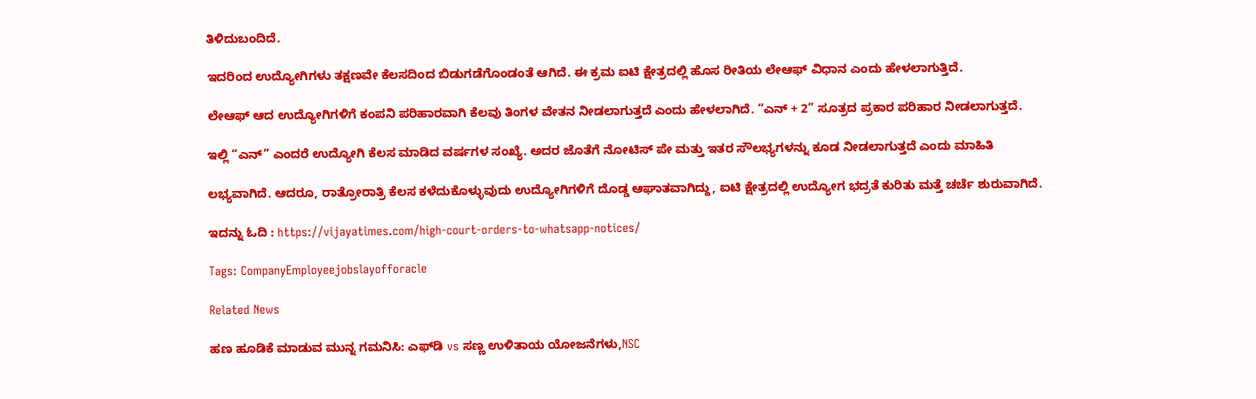ತಿಳಿದುಬಂದಿದೆ.

ಇದರಿಂದ ಉದ್ಯೋಗಿಗಳು ತಕ್ಷಣವೇ ಕೆಲಸದಿಂದ ಬಿಡುಗಡೆಗೊಂಡಂತೆ ಆಗಿದೆ. ಈ ಕ್ರಮ ಐಟಿ ಕ್ಷೇತ್ರದಲ್ಲಿ ಹೊಸ ರೀತಿಯ ಲೇಆಫ್ ವಿಧಾನ ಎಂದು ಹೇಳಲಾಗುತ್ತಿದೆ.

ಲೇಆಫ್ ಆದ ಉದ್ಯೋಗಿಗಳಿಗೆ ಕಂಪನಿ ಪರಿಹಾರವಾಗಿ ಕೆಲವು ತಿಂಗಳ ವೇತನ ನೀಡಲಾಗುತ್ತದೆ ಎಂದು ಹೇಳಲಾಗಿದೆ. “ಎನ್ + 2” ಸೂತ್ರದ ಪ್ರಕಾರ ಪರಿಹಾರ ನೀಡಲಾಗುತ್ತದೆ.

ಇಲ್ಲಿ “ಎನ್” ಎಂದರೆ ಉದ್ಯೋಗಿ ಕೆಲಸ ಮಾಡಿದ ವರ್ಷಗಳ ಸಂಖ್ಯೆ. ಅದರ ಜೊತೆಗೆ ನೋಟಿಸ್ ಪೇ ಮತ್ತು ಇತರ ಸೌಲಭ್ಯಗಳನ್ನು ಕೂಡ ನೀಡಲಾಗುತ್ತದೆ ಎಂದು ಮಾಹಿತಿ

ಲಭ್ಯವಾಗಿದೆ. ಆದರೂ, ರಾತ್ರೋರಾತ್ರಿ ಕೆಲಸ ಕಳೆದುಕೊಳ್ಳುವುದು ಉದ್ಯೋಗಿಗಳಿಗೆ ದೊಡ್ಡ ಆಘಾತವಾಗಿದ್ದು, ಐಟಿ ಕ್ಷೇತ್ರದಲ್ಲಿ ಉದ್ಯೋಗ ಭದ್ರತೆ ಕುರಿತು ಮತ್ತೆ ಚರ್ಚೆ ಶುರುವಾಗಿದೆ.

ಇದನ್ನು ಓದಿ : https://vijayatimes.com/high-court-orders-to-whatsapp-notices/

Tags: CompanyEmployeejobslayofforacle

Related News

ಹಣ ಹೂಡಿಕೆ ಮಾಡುವ ಮುನ್ನ ಗಮನಿಸಿ: ಎಫ್‌ಡಿ vs ಸಣ್ಣ ಉಳಿತಾಯ ಯೋಜನೆಗಳು,NSC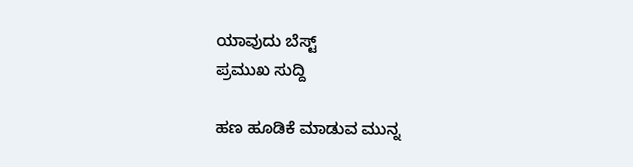ಯಾವುದು ಬೆಸ್ಟ್
ಪ್ರಮುಖ ಸುದ್ದಿ

ಹಣ ಹೂಡಿಕೆ ಮಾಡುವ ಮುನ್ನ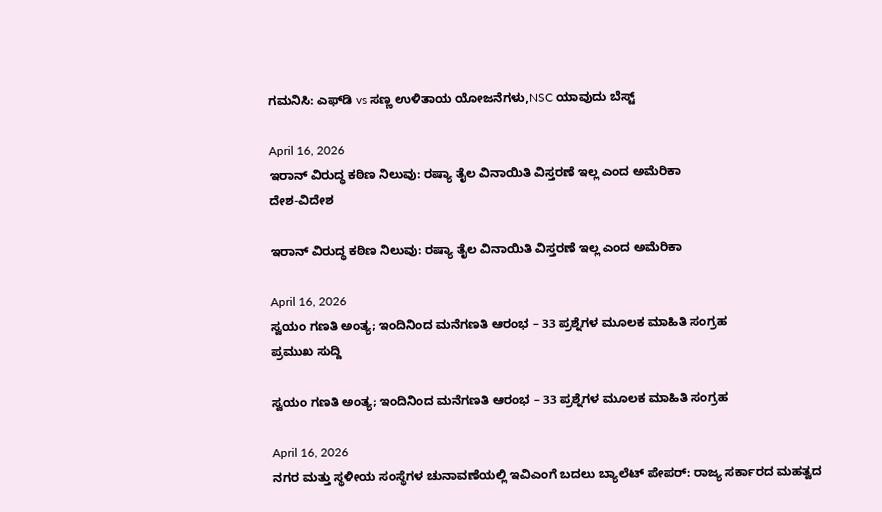ಗಮನಿಸಿ: ಎಫ್‌ಡಿ vs ಸಣ್ಣ ಉಳಿತಾಯ ಯೋಜನೆಗಳು,NSC ಯಾವುದು ಬೆಸ್ಟ್

April 16, 2026
ಇರಾನ್ ವಿರುದ್ಧ ಕಠಿಣ ನಿಲುವು: ರಷ್ಯಾ ತೈಲ ವಿನಾಯಿತಿ ವಿಸ್ತರಣೆ ಇಲ್ಲ ಎಂದ ಅಮೆರಿಕಾ
ದೇಶ-ವಿದೇಶ

ಇರಾನ್ ವಿರುದ್ಧ ಕಠಿಣ ನಿಲುವು: ರಷ್ಯಾ ತೈಲ ವಿನಾಯಿತಿ ವಿಸ್ತರಣೆ ಇಲ್ಲ ಎಂದ ಅಮೆರಿಕಾ

April 16, 2026
ಸ್ವಯಂ ಗಣತಿ ಅಂತ್ಯ; ಇಂದಿನಿಂದ ಮನೆಗಣತಿ ಆರಂಭ – 33 ಪ್ರಶ್ನೆಗಳ ಮೂಲಕ ಮಾಹಿತಿ ಸಂಗ್ರಹ
ಪ್ರಮುಖ ಸುದ್ದಿ

ಸ್ವಯಂ ಗಣತಿ ಅಂತ್ಯ; ಇಂದಿನಿಂದ ಮನೆಗಣತಿ ಆರಂಭ – 33 ಪ್ರಶ್ನೆಗಳ ಮೂಲಕ ಮಾಹಿತಿ ಸಂಗ್ರಹ

April 16, 2026
ನಗರ ಮತ್ತು ಸ್ಥಳೀಯ ಸಂಸ್ಥೆಗಳ ಚುನಾವಣೆಯಲ್ಲಿ ಇವಿಎಂಗೆ ಬದಲು ಬ್ಯಾಲೆಟ್ ಪೇಪರ್: ರಾಜ್ಯ ಸರ್ಕಾರದ ಮಹತ್ವದ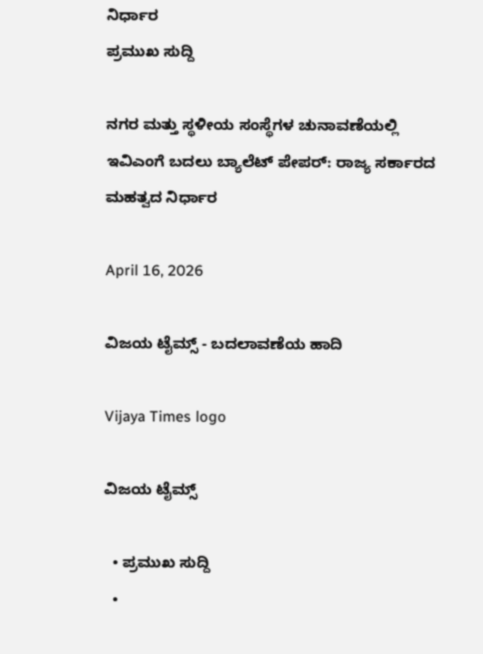ನಿರ್ಧಾರ
ಪ್ರಮುಖ ಸುದ್ದಿ

ನಗರ ಮತ್ತು ಸ್ಥಳೀಯ ಸಂಸ್ಥೆಗಳ ಚುನಾವಣೆಯಲ್ಲಿ ಇವಿಎಂಗೆ ಬದಲು ಬ್ಯಾಲೆಟ್ ಪೇಪರ್: ರಾಜ್ಯ ಸರ್ಕಾರದ ಮಹತ್ವದ ನಿರ್ಧಾರ

April 16, 2026

ವಿಜಯ ಟೈಮ್ಸ್‌ - ಬದಲಾವಣೆಯ ಹಾದಿ

Vijaya Times logo

ವಿಜಯ ಟೈಮ್ಸ್‌

  • ಪ್ರಮುಖ ಸುದ್ದಿ
  •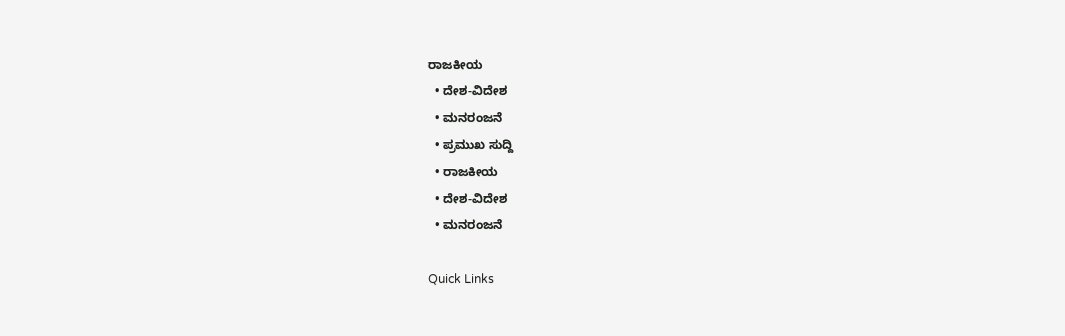ರಾಜಕೀಯ
  • ದೇಶ-ವಿದೇಶ
  • ಮನರಂಜನೆ
  • ಪ್ರಮುಖ ಸುದ್ದಿ
  • ರಾಜಕೀಯ
  • ದೇಶ-ವಿದೇಶ
  • ಮನರಂಜನೆ

Quick Links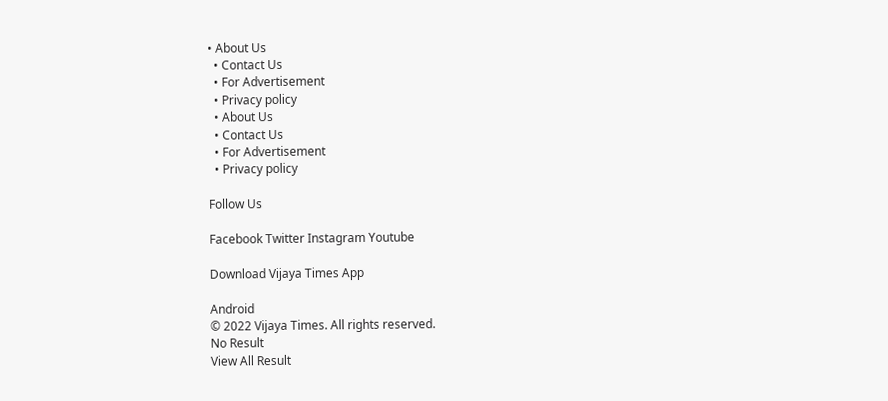• About Us
  • Contact Us
  • For Advertisement
  • Privacy policy
  • About Us
  • Contact Us
  • For Advertisement
  • Privacy policy

Follow Us

Facebook Twitter Instagram Youtube

Download Vijaya Times App

Android
© 2022 Vijaya Times. All rights reserved.
No Result
View All Result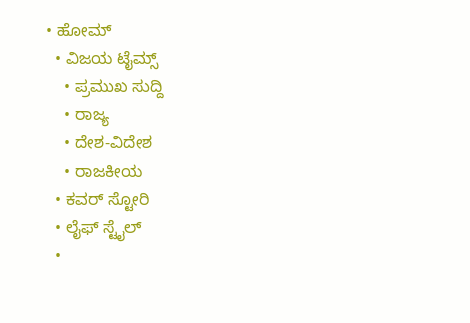• ಹೋಮ್
  • ವಿಜಯ ಟೈಮ್ಸ್‌
    • ಪ್ರಮುಖ ಸುದ್ದಿ
    • ರಾಜ್ಯ
    • ದೇಶ-ವಿದೇಶ
    • ರಾಜಕೀಯ
  • ಕವರ್‌ ಸ್ಟೋರಿ
  • ಲೈಫ್ ಸ್ಟೈಲ್
  •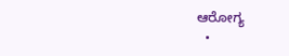ಆರೋಗ್ಯ
  •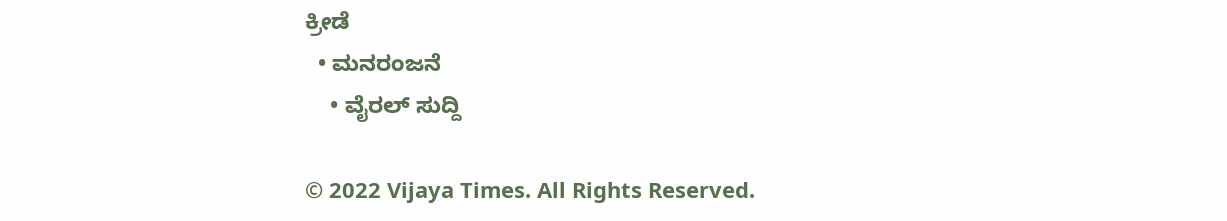ಕ್ರೀಡೆ
  • ಮನರಂಜನೆ
    • ವೈರಲ್ ಸುದ್ದಿ

© 2022 Vijaya Times. All Rights Reserved.